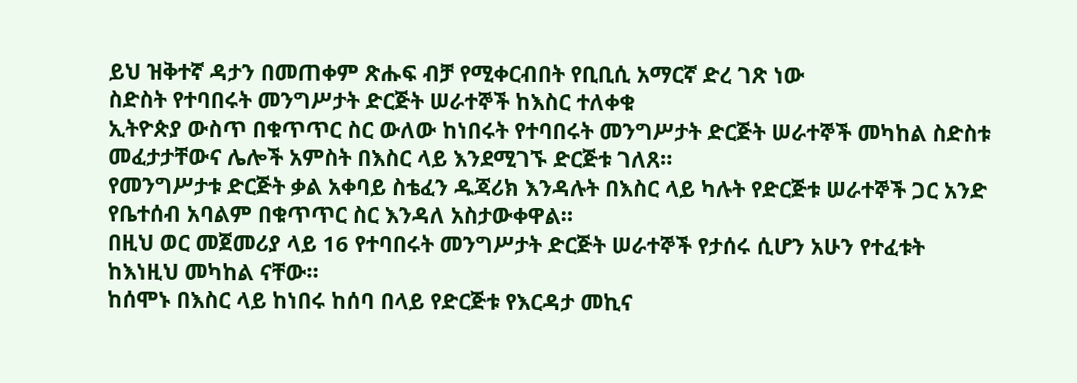ይህ ዝቅተኛ ዳታን በመጠቀም ጽሑፍ ብቻ የሚቀርብበት የቢቢሲ አማርኛ ድረ ገጽ ነው
ስድስት የተባበሩት መንግሥታት ድርጅት ሠራተኞች ከእስር ተለቀቁ
ኢትዮጵያ ውስጥ በቁጥጥር ስር ውለው ከነበሩት የተባበሩት መንግሥታት ድርጅት ሠራተኞች መካከል ስድስቱ መፈታታቸውና ሌሎች አምስት በእስር ላይ እንደሚገኙ ድርጅቱ ገለጸ።
የመንግሥታቱ ድርጅት ቃል አቀባይ ስቴፈን ዱጃሪክ እንዳሉት በእስር ላይ ካሉት የድርጅቱ ሠራተኞች ጋር አንድ የቤተሰብ አባልም በቁጥጥር ስር እንዳለ አስታውቀዋል።
በዚህ ወር መጀመሪያ ላይ 16 የተባበሩት መንግሥታት ድርጅት ሠራተኞች የታሰሩ ሲሆን አሁን የተፈቱት ከእነዚህ መካከል ናቸው።
ከሰሞኑ በእስር ላይ ከነበሩ ከሰባ በላይ የድርጅቱ የእርዳታ መኪና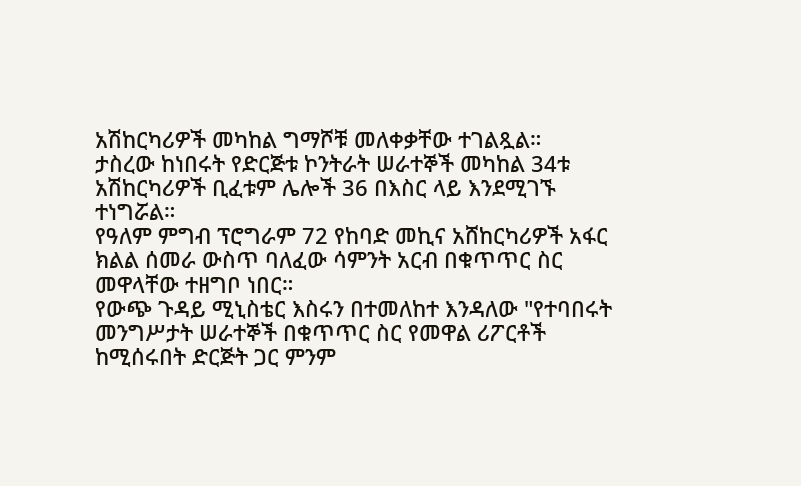አሽከርካሪዎች መካከል ግማሾቹ መለቀቃቸው ተገልጿል።
ታስረው ከነበሩት የድርጅቱ ኮንትራት ሠራተኞች መካከል 34ቱ አሽከርካሪዎች ቢፈቱም ሌሎች 36 በእስር ላይ እንደሚገኙ ተነግሯል።
የዓለም ምግብ ፕሮግራም 72 የከባድ መኪና አሸከርካሪዎች አፋር ክልል ሰመራ ውስጥ ባለፈው ሳምንት አርብ በቁጥጥር ስር መዋላቸው ተዘግቦ ነበር።
የውጭ ጉዳይ ሚኒስቴር እስሩን በተመለከተ እንዳለው "የተባበሩት መንግሥታት ሠራተኞች በቁጥጥር ስር የመዋል ሪፖርቶች ከሚሰሩበት ድርጅት ጋር ምንም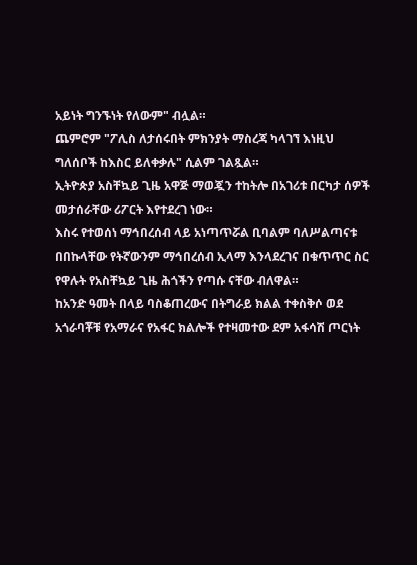አይነት ግንኙነት የለውም" ብሏል።
ጨምሮም "ፖሊስ ለታሰሩበት ምክንያት ማስረጃ ካላገኘ እነዚህ ግለሰቦች ከእስር ይለቀቃሉ" ሲልም ገልጿል።
ኢትዮጵያ አስቸኳይ ጊዜ አዋጅ ማወጇን ተከትሎ በአገሪቱ በርካታ ሰዎች መታሰራቸው ሪፖርት እየተደረገ ነው።
እስሩ የተወሰነ ማኅበረሰብ ላይ አነጣጥሯል ቢባልም ባለሥልጣናቱ በበኩላቸው የትኛውንም ማኅበረሰብ ኢላማ እንላደረገና በቁጥጥር ስር የዋሉት የአስቸኳይ ጊዜ ሕጎችን የጣሱ ናቸው ብለዋል።
ከአንድ ዓመት በላይ ባስቆጠረውና በትግራይ ክልል ተቀስቅሶ ወደ አጎራባቾቹ የአማራና የአፋር ክልሎች የተዛመተው ደም አፋሳሽ ጦርነት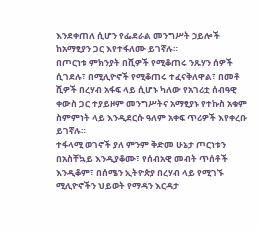እንደቀጠለ ሲሆን የፌደራል መንግሥት ኃይሎች ከአማፂያን ጋር እየተፋለሙ ይገኛሉ።
በጦርነቱ ምክንያት በሺዎች የሚቆጠሩ ንጹሃን ሰዎች ሲገደሉ፣ በሚሊዮኖች የሚቆጠሩ ተፈናቅለዋል፣ በመቶ ሺዎች በረሃብ አፋፍ ላይ ሲሆኑ ካለው የአገሪቷ ሰብዓዊ ቀውስ ጋር ተያይዞም መንግሥትና አማፂያኑ የተኩስ አቁም ስምምነት ላይ እንዲደርሱ ዓለም አቀፍ ጥሪዎች እየቀረቡ ይገኛሉ።
ተፋላሚ ወገኖች ያለ ምንም ቅድመ ሁኔታ ጦርነቱን በአስቸኳይ እንዲያቆሙ፣ የሰብአዊ መብት ጥሰቶች እንዲቆም፣ በሰሜን ኢትዮጵያ በረሃብ ላይ የሚገኙ ሚሊዮኖችን ህይወት የማዳን እርዳታ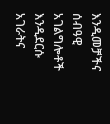እንዲመቻችና ሰብዓዊ አገልግሎቶች እንዲደርሱ አገራትና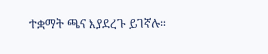ተቋማት ጫና እያደረጉ ይገኛሉ።